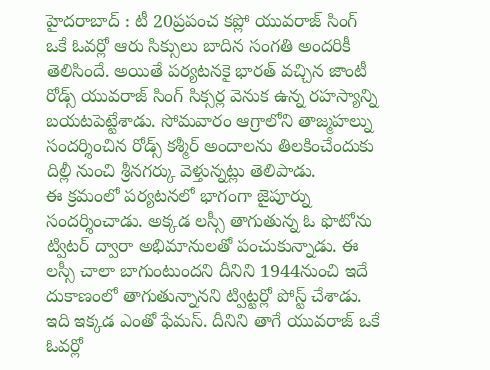హైదరాబాద్ : టీ 20ప్రపంచ కప్లో యువరాజ్ సింగ్ ఒకే ఓవర్లో ఆరు సిక్సులు బాదిన సంగతి అందరికీ తెలిసిందే. అయితే పర్యటనకై భారత్ వచ్చిన జాంటీ రోడ్స్ యువరాజ్ సింగ్ సిక్సర్ల వెనుక ఉన్న రహస్యాన్ని బయటపెట్టేశాడు. సోమవారం ఆగ్రాలోని తాజ్మహల్ను సందర్శించిన రోడ్స్ కశ్మీర్ అందాలను తిలకించేందుకు దిల్లీ నుంచి శ్రీనగర్కు వెళ్తున్నట్లు తెలిపాడు.
ఈ క్రమంలో పర్యటనలో భాగంగా జైపూర్ను సందర్శించాడు. అక్కడ లస్సీ తాగుతున్న ఓ ఫొటోను ట్విటర్ ద్వారా అభిమానులతో పంచుకున్నాడు. ఈ లస్సీ చాలా బాగుంటుందని దీనిని 1944నుంచి ఇదే దుకాణంలో తాగుతున్నానని ట్విట్టర్లో పోస్ట్ చేశాడు. ఇది ఇక్కడ ఎంతో ఫేమస్. దీనిని తాగే యువరాజ్ ఒకే ఓవర్లో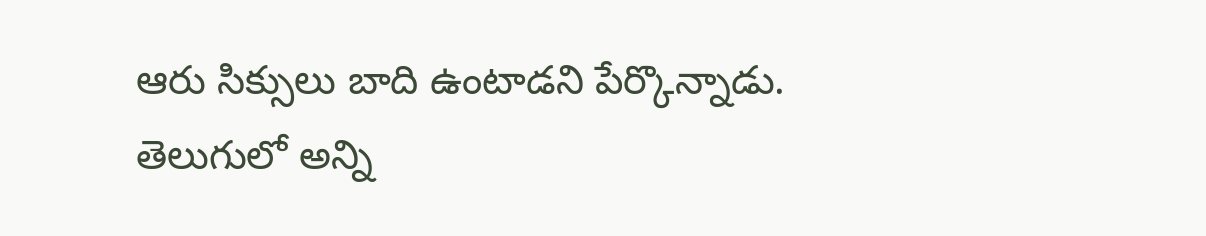ఆరు సిక్సులు బాది ఉంటాడని పేర్కొన్నాడు.
తెలుగులో అన్ని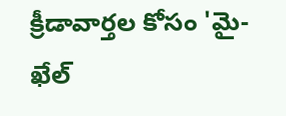క్రీడావార్తల కోసం 'మై-ఖేల్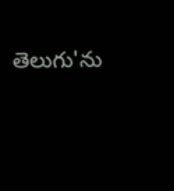తెలుగు'ను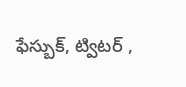ఫేస్బుక్, ట్విటర్ ,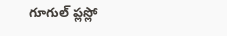గూగుల్ ప్లస్లో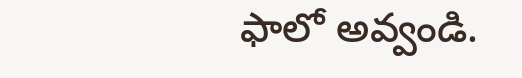ఫాలో అవ్వండి.